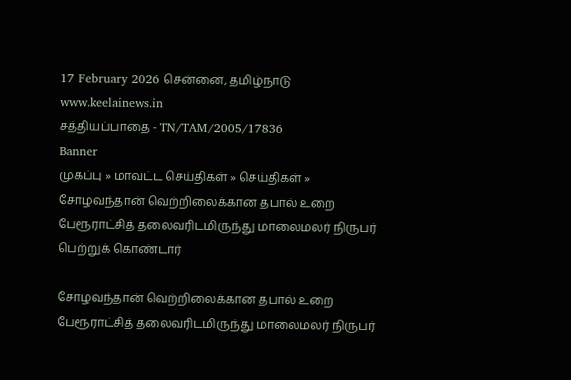17 February 2026 சென்னை, தமிழ்நாடு
www.keelainews.in
சத்தியப்பாதை - TN/TAM/2005/17836
Banner
முகப்பு » மாவட்ட செய்திகள் » செய்திகள் » சோழவந்தான் வெற்றிலைக்கான தபால் உறை பேரூராட்சித் தலைவரிடமிருந்து மாலைமலர் நிருபர் பெற்றுக் கொண்டார்

சோழவந்தான் வெற்றிலைக்கான தபால் உறை பேரூராட்சித் தலைவரிடமிருந்து மாலைமலர் நிருபர்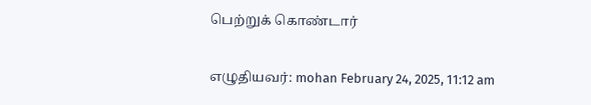பெற்றுக் கொண்டார்

எழுதியவர்: mohan February 24, 2025, 11:12 am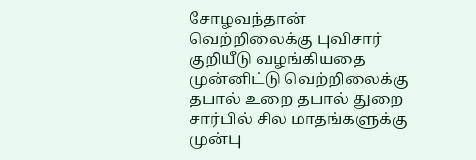சோழவந்தான் வெற்றிலைக்கு புவிசார் குறியீடு வழங்கியதை முன்னிட்டு வெற்றிலைக்கு தபால் உறை தபால் துறை சார்பில் சில மாதங்களுக்கு முன்பு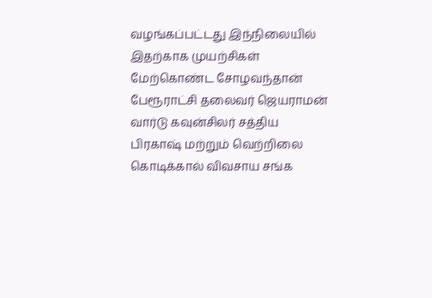வழங்கப்பட்டது இந்நிலையில் இதற்காக முயற்சிகள் மேற்கொண்ட சோழவந்தான் பேரூராட்சி தலைவர் ஜெயராமன் வார்டு கவுன்சிலர் சத்திய பிரகாஷ் மற்றும் வெற்றிலை கொடிக்கால் விவசாய சங்க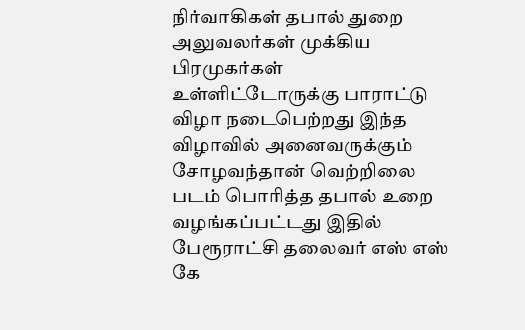நிர்வாகிகள் தபால் துறை அலுவலர்கள் முக்கிய பிரமுகர்கள் உள்ளிட்டோருக்கு பாராட்டு விழா நடைபெற்றது இந்த விழாவில் அனைவருக்கும் சோழவந்தான் வெற்றிலை படம் பொரித்த தபால் உறை வழங்கப்பட்டது இதில் பேரூராட்சி தலைவர் எஸ் எஸ் கே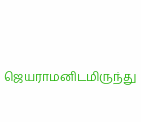ஜெயராமனிடமிருந்து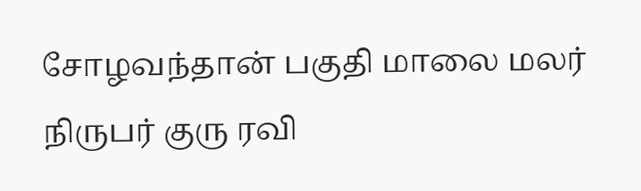சோழவந்தான் பகுதி மாலை மலர் நிருபர் குரு ரவி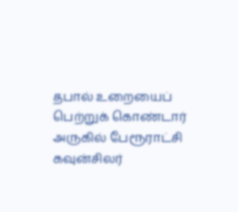தபால் உறையைப் பெற்றுக் கொண்டார் அருகில் பேரூராட்சி கவுன்சிலர்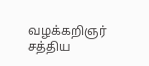வழக்கறிஞர் சத்திய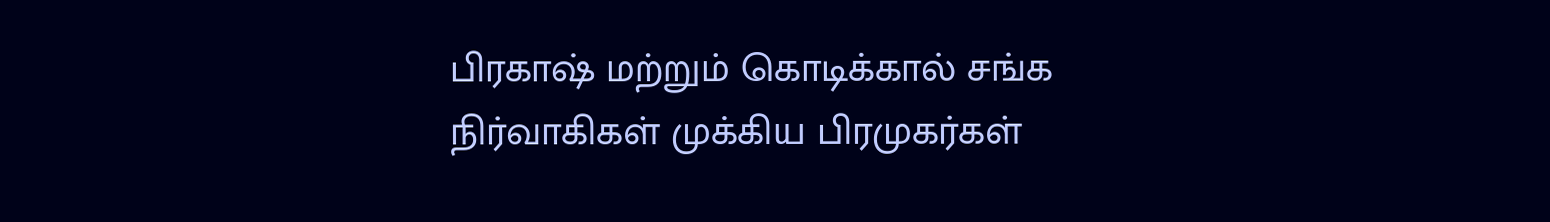பிரகாஷ் மற்றும் கொடிக்கால் சங்க நிர்வாகிகள் முக்கிய பிரமுகர்கள்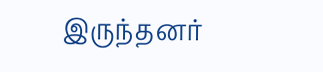இருந்தனர்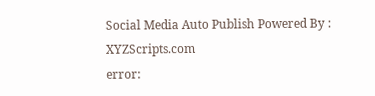Social Media Auto Publish Powered By : XYZScripts.com
error: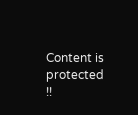Content is protected !!